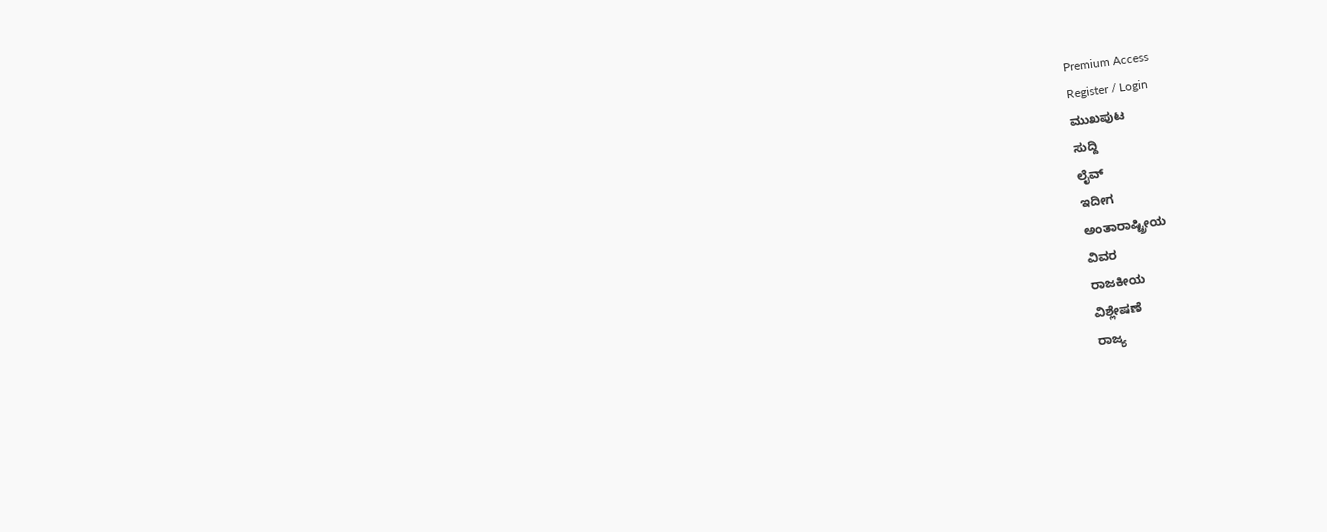Premium Access
Register / Login
ಮುಖಪುಟ
ಸುದ್ದಿ
ಲೈವ್
ಇದೀಗ
ಅಂತಾರಾಷ್ಟ್ರೀಯ
ವಿವರ
ರಾಜಕೀಯ
ವಿಶ್ಲೇಷಣೆ
ರಾಜ್ಯ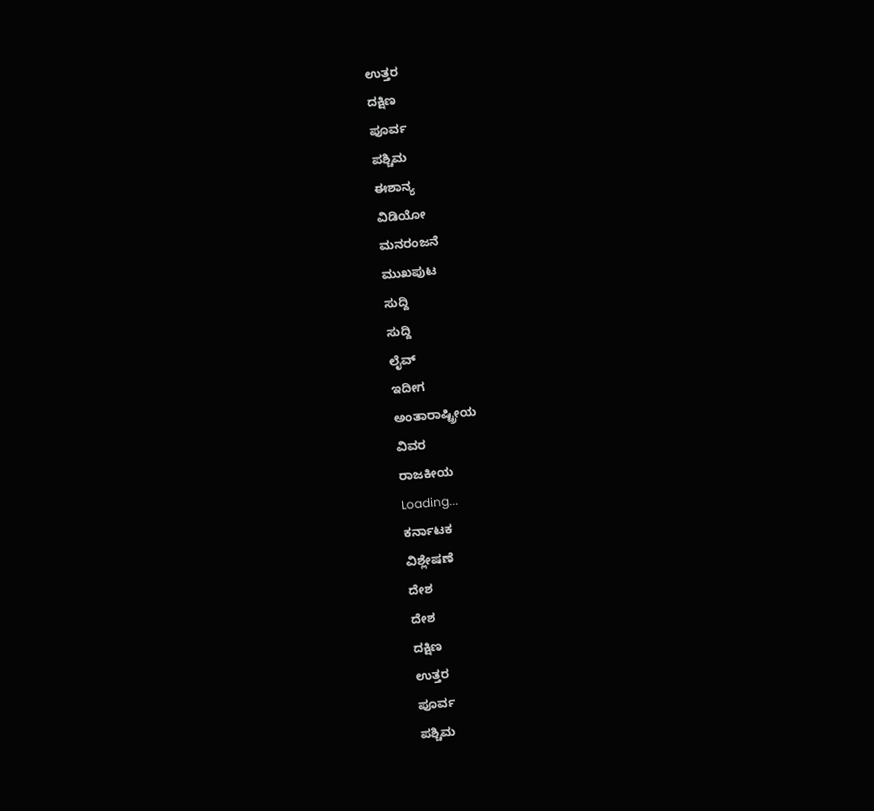ಉತ್ತರ
ದಕ್ಷಿಣ
ಪೂರ್ವ
ಪಶ್ಚಿಮ
ಈಶಾನ್ಯ
ವಿಡಿಯೋ
ಮನರಂಜನೆ
ಮುಖಪುಟ
ಸುದ್ದಿ
ಸುದ್ದಿ
ಲೈವ್
ಇದೀಗ
ಅಂತಾರಾಷ್ಟ್ರೀಯ
ವಿವರ
ರಾಜಕೀಯ
Loading...
ಕರ್ನಾಟಕ
ವಿಶ್ಲೇಷಣೆ
ದೇಶ
ದೇಶ
ದಕ್ಷಿಣ
ಉತ್ತರ
ಪೂರ್ವ
ಪಶ್ಚಿಮ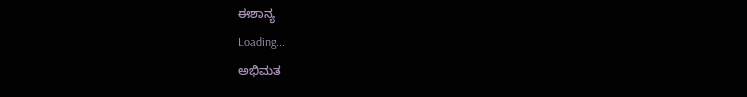ಈಶಾನ್ಯ
Loading...
ಅಭಿಮತ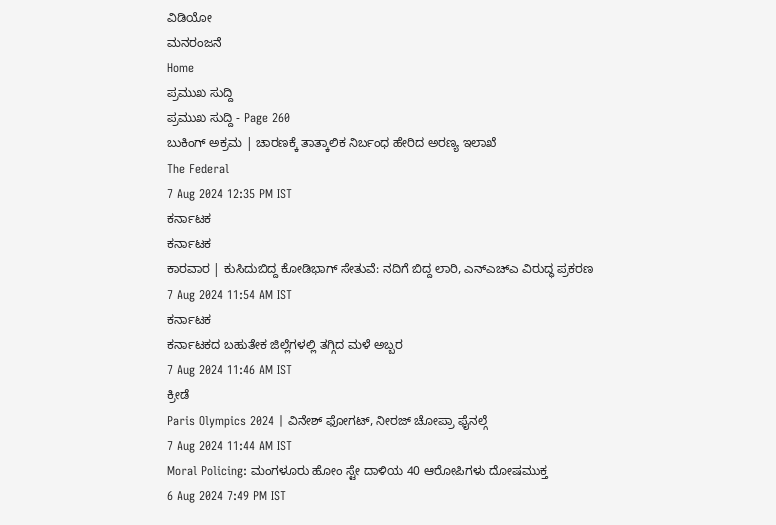ವಿಡಿಯೋ
ಮನರಂಜನೆ
Home
ಪ್ರಮುಖ ಸುದ್ದಿ
ಪ್ರಮುಖ ಸುದ್ದಿ - Page 260
ಬುಕಿಂಗ್ ಅಕ್ರಮ | ಚಾರಣಕ್ಕೆ ತಾತ್ಕಾಲಿಕ ನಿರ್ಬಂಧ ಹೇರಿದ ಅರಣ್ಯ ಇಲಾಖೆ
The Federal
7 Aug 2024 12:35 PM IST
ಕರ್ನಾಟಕ
ಕರ್ನಾಟಕ
ಕಾರವಾರ | ಕುಸಿದುಬಿದ್ದ ಕೋಡಿಭಾಗ್ ಸೇತುವೆ: ನದಿಗೆ ಬಿದ್ದ ಲಾರಿ, ಎನ್ಎಚ್ಎ ವಿರುದ್ಧ ಪ್ರಕರಣ
7 Aug 2024 11:54 AM IST
ಕರ್ನಾಟಕ
ಕರ್ನಾಟಕದ ಬಹುತೇಕ ಜಿಲ್ಲೆಗಳಲ್ಲಿ ತಗ್ಗಿದ ಮಳೆ ಅಬ್ಬರ
7 Aug 2024 11:46 AM IST
ಕ್ರೀಡೆ
Paris Olympics 2024 | ವಿನೇಶ್ ಫೋಗಟ್, ನೀರಜ್ ಚೋಪ್ರಾ ಫೈನಲ್ಗೆ
7 Aug 2024 11:44 AM IST
Moral Policing: ಮಂಗಳೂರು ಹೋಂ ಸ್ಟೇ ದಾಳಿಯ 40 ಆರೋಪಿಗಳು ದೋಷಮುಕ್ತ
6 Aug 2024 7:49 PM IST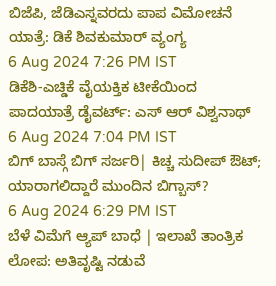ಬಿಜೆಪಿ, ಜೆಡಿಎಸ್ನವರದು ಪಾಪ ವಿಮೋಚನೆ ಯಾತ್ರೆ: ಡಿಕೆ ಶಿವಕುಮಾರ್ ವ್ಯಂಗ್ಯ
6 Aug 2024 7:26 PM IST
ಡಿಕೆಶಿ-ಎಚ್ಡಿಕೆ ವೈಯಕ್ತಿಕ ಟೀಕೆಯಿಂದ ಪಾದಯಾತ್ರೆ ಡೈವರ್ಟ್: ಎಸ್ ಆರ್ ವಿಶ್ವನಾಥ್
6 Aug 2024 7:04 PM IST
ಬಿಗ್ ಬಾಸ್ಗೆ ಬಿಗ್ ಸರ್ಜರಿ| ಕಿಚ್ಚ ಸುದೀಪ್ ಔಟ್; ಯಾರಾಗಲಿದ್ದಾರೆ ಮುಂದಿನ ಬಿಗ್ಬಾಸ್?
6 Aug 2024 6:29 PM IST
ಬೆಳೆ ವಿಮೆಗೆ ಆ್ಯಪ್ ಬಾಧೆ | ಇಲಾಖೆ ತಾಂತ್ರಿಕ ಲೋಪ: ಅತಿವೃಷ್ಟಿ ನಡುವೆ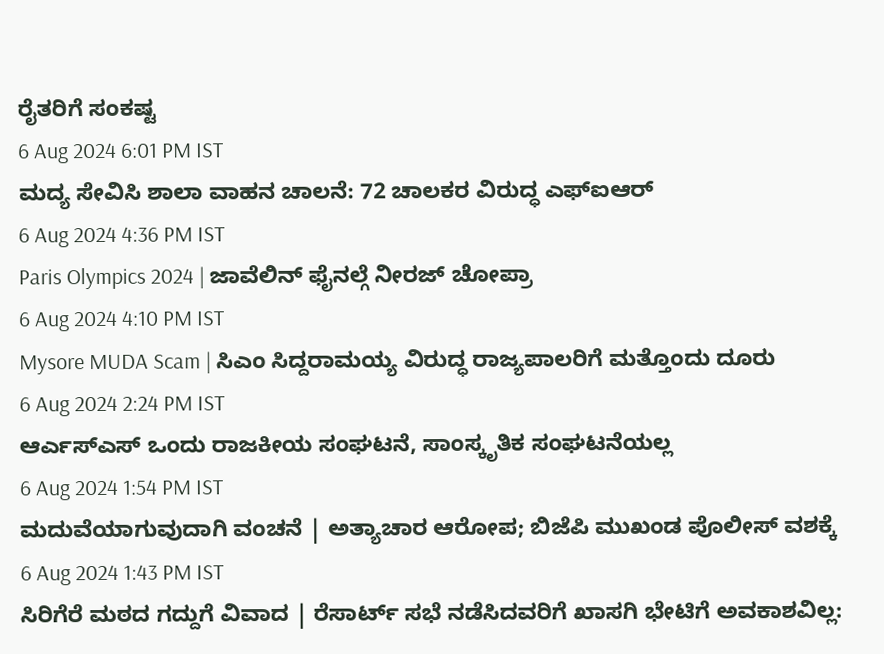ರೈತರಿಗೆ ಸಂಕಷ್ಟ
6 Aug 2024 6:01 PM IST
ಮದ್ಯ ಸೇವಿಸಿ ಶಾಲಾ ವಾಹನ ಚಾಲನೆ: 72 ಚಾಲಕರ ವಿರುದ್ಧ ಎಫ್ಐಆರ್
6 Aug 2024 4:36 PM IST
Paris Olympics 2024 | ಜಾವೆಲಿನ್ ಫೈನಲ್ಗೆ ನೀರಜ್ ಚೋಪ್ರಾ
6 Aug 2024 4:10 PM IST
Mysore MUDA Scam | ಸಿಎಂ ಸಿದ್ದರಾಮಯ್ಯ ವಿರುದ್ಧ ರಾಜ್ಯಪಾಲರಿಗೆ ಮತ್ತೊಂದು ದೂರು
6 Aug 2024 2:24 PM IST
ಆರ್ಎಸ್ಎಸ್ ಒಂದು ರಾಜಕೀಯ ಸಂಘಟನೆ, ಸಾಂಸ್ಕೃತಿಕ ಸಂಘಟನೆಯಲ್ಲ
6 Aug 2024 1:54 PM IST
ಮದುವೆಯಾಗುವುದಾಗಿ ವಂಚನೆ | ಅತ್ಯಾಚಾರ ಆರೋಪ; ಬಿಜೆಪಿ ಮುಖಂಡ ಪೊಲೀಸ್ ವಶಕ್ಕೆ
6 Aug 2024 1:43 PM IST
ಸಿರಿಗೆರೆ ಮಠದ ಗದ್ದುಗೆ ವಿವಾದ | ರೆಸಾರ್ಟ್ ಸಭೆ ನಡೆಸಿದವರಿಗೆ ಖಾಸಗಿ ಭೇಟಿಗೆ ಅವಕಾಶವಿಲ್ಲ: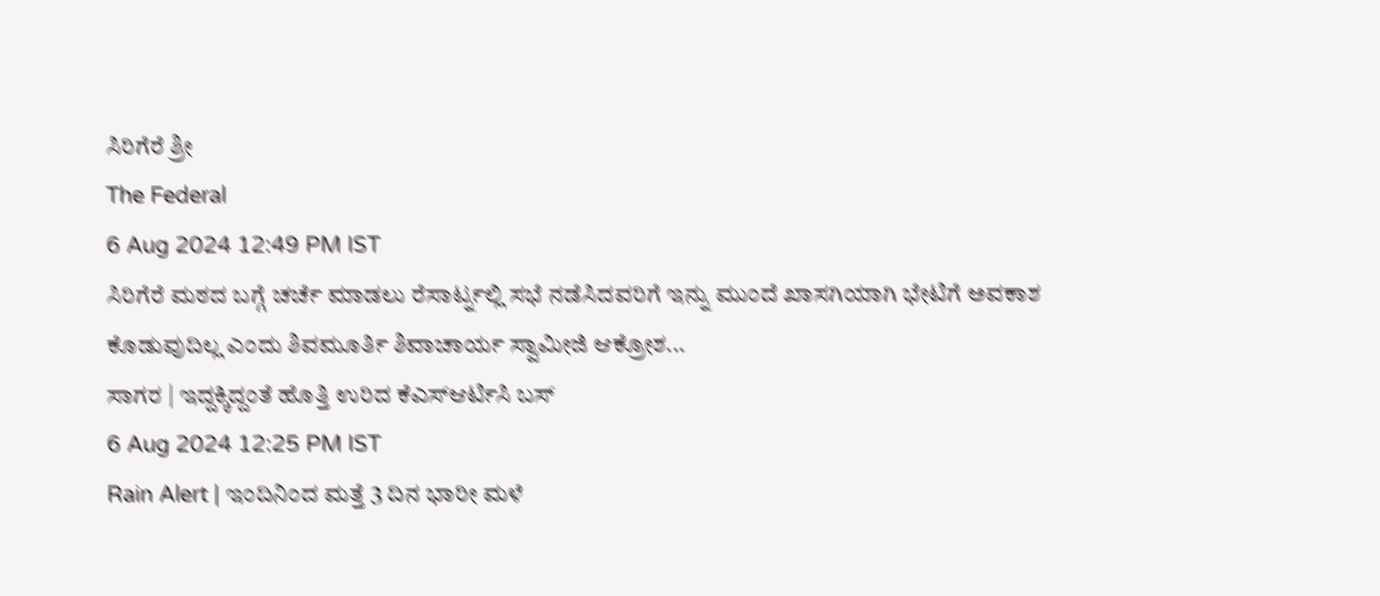ಸಿರಿಗೆರೆ ಶ್ರೀ
The Federal
6 Aug 2024 12:49 PM IST
ಸಿರಿಗೆರೆ ಮಠದ ಬಗ್ಗೆ ಚರ್ಚೆ ಮಾಡಲು ರೆಸಾರ್ಟ್ನಲ್ಲಿ ಸಭೆ ನಡೆಸಿದವರಿಗೆ ಇನ್ನು ಮುಂದೆ ಖಾಸಗಿಯಾಗಿ ಭೇಟಿಗೆ ಅವಕಾಶ ಕೊಡುವುದಿಲ್ಲ ಎಂದು ಶಿವಮೂರ್ತಿ ಶಿವಾಚಾರ್ಯ ಸ್ವಾಮೀಜಿ ಆಕ್ರೋಶ...
ಸಾಗರ | ಇದ್ದಕ್ಕಿದ್ದಂತೆ ಹೊತ್ತಿ ಉರಿದ ಕೆಎಸ್ಆರ್ಟಿಸಿ ಬಸ್
6 Aug 2024 12:25 PM IST
Rain Alert | ಇಂದಿನಿಂದ ಮತ್ತೆ 3 ದಿನ ಭಾರೀ ಮಳೆ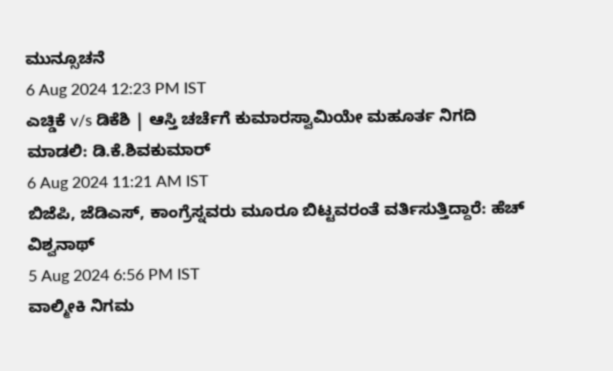ಮುನ್ಸೂಚನೆ
6 Aug 2024 12:23 PM IST
ಎಚ್ಡಿಕೆ v/s ಡಿಕೆಶಿ | ಆಸ್ತಿ ಚರ್ಚೆಗೆ ಕುಮಾರಸ್ವಾಮಿಯೇ ಮಹೂರ್ತ ನಿಗದಿ ಮಾಡಲಿ: ಡಿ.ಕೆ.ಶಿವಕುಮಾರ್
6 Aug 2024 11:21 AM IST
ಬಿಜೆಪಿ, ಜೆಡಿಎಸ್, ಕಾಂಗ್ರೆಸ್ನವರು ಮೂರೂ ಬಿಟ್ಟವರಂತೆ ವರ್ತಿಸುತ್ತಿದ್ದಾರೆ: ಹೆಚ್ ವಿಶ್ವನಾಥ್
5 Aug 2024 6:56 PM IST
ವಾಲ್ಮೀಕಿ ನಿಗಮ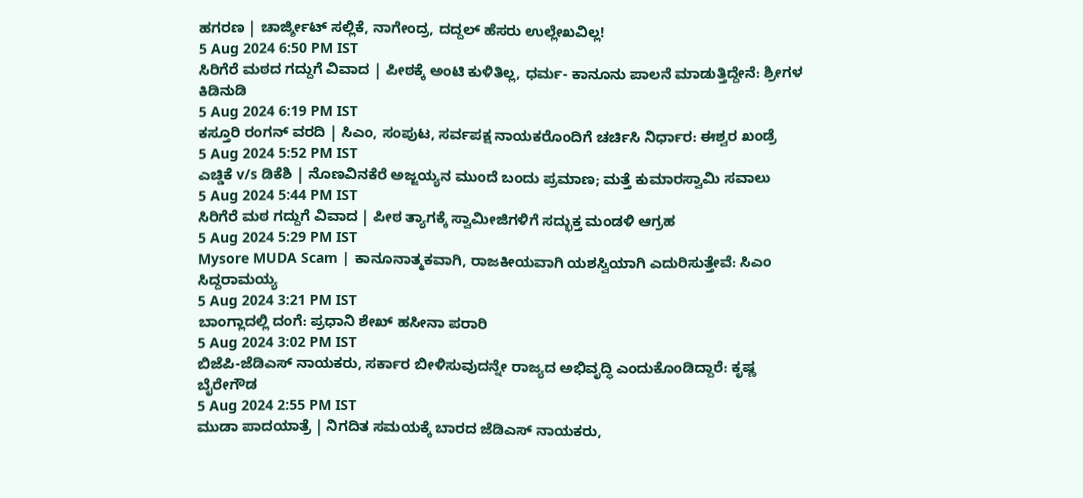ಹಗರಣ | ಚಾರ್ಜ್ಶೀಟ್ ಸಲ್ಲಿಕೆ, ನಾಗೇಂದ್ರ, ದದ್ದಲ್ ಹೆಸರು ಉಲ್ಲೇಖವಿಲ್ಲ!
5 Aug 2024 6:50 PM IST
ಸಿರಿಗೆರೆ ಮಠದ ಗದ್ದುಗೆ ವಿವಾದ | ಪೀಠಕ್ಕೆ ಅಂಟಿ ಕುಳಿತಿಲ್ಲ, ಧರ್ಮ- ಕಾನೂನು ಪಾಲನೆ ಮಾಡುತ್ತಿದ್ದೇನೆ: ಶ್ರೀಗಳ ಕಿಡಿನುಡಿ
5 Aug 2024 6:19 PM IST
ಕಸ್ತೂರಿ ರಂಗನ್ ವರದಿ | ಸಿಎಂ, ಸಂಪುಟ, ಸರ್ವಪಕ್ಷ ನಾಯಕರೊಂದಿಗೆ ಚರ್ಚಿಸಿ ನಿರ್ಧಾರ: ಈಶ್ವರ ಖಂಡ್ರೆ
5 Aug 2024 5:52 PM IST
ಎಚ್ಡಿಕೆ v/s ಡಿಕೆಶಿ | ನೊಣವಿನಕೆರೆ ಅಜ್ಜಯ್ಯನ ಮುಂದೆ ಬಂದು ಪ್ರಮಾಣ; ಮತ್ತೆ ಕುಮಾರಸ್ವಾಮಿ ಸವಾಲು
5 Aug 2024 5:44 PM IST
ಸಿರಿಗೆರೆ ಮಠ ಗದ್ದುಗೆ ವಿವಾದ | ಪೀಠ ತ್ಯಾಗಕ್ಕೆ ಸ್ವಾಮೀಜಿಗಳಿಗೆ ಸದ್ಭುಕ್ತ ಮಂಡಳಿ ಆಗ್ರಹ
5 Aug 2024 5:29 PM IST
Mysore MUDA Scam | ಕಾನೂನಾತ್ಮಕವಾಗಿ, ರಾಜಕೀಯವಾಗಿ ಯಶಸ್ವಿಯಾಗಿ ಎದುರಿಸುತ್ತೇವೆ: ಸಿಎಂ ಸಿದ್ದರಾಮಯ್ಯ
5 Aug 2024 3:21 PM IST
ಬಾಂಗ್ಲಾದಲ್ಲಿ ದಂಗೆ: ಪ್ರಧಾನಿ ಶೇಖ್ ಹಸೀನಾ ಪರಾರಿ
5 Aug 2024 3:02 PM IST
ಬಿಜೆಪಿ-ಜೆಡಿಎಸ್ ನಾಯಕರು, ಸರ್ಕಾರ ಬೀಳಿಸುವುದನ್ನೇ ರಾಜ್ಯದ ಅಭಿವೃದ್ಧಿ ಎಂದುಕೊಂಡಿದ್ದಾರೆ: ಕೃಷ್ಣ ಬೈರೇಗೌಡ
5 Aug 2024 2:55 PM IST
ಮುಡಾ ಪಾದಯಾತ್ರೆ | ನಿಗದಿತ ಸಮಯಕ್ಕೆ ಬಾರದ ಜೆಡಿಎಸ್ ನಾಯಕರು,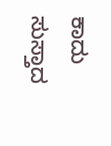ಕಾದು ಸುಸ್ತಾದ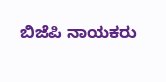ಬಿಜೆಪಿ ನಾಯಕರು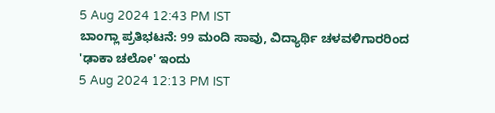5 Aug 2024 12:43 PM IST
ಬಾಂಗ್ಲಾ ಪ್ರತಿಭಟನೆ: 99 ಮಂದಿ ಸಾವು, ವಿದ್ಯಾರ್ಥಿ ಚಳವಳಿಗಾರರಿಂದ 'ಢಾಕಾ ಚಲೋ' ಇಂದು
5 Aug 2024 12:13 PM IST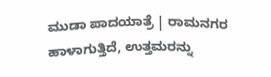ಮುಡಾ ಪಾದಯಾತ್ರೆ | ರಾಮನಗರ ಹಾಳಾಗುತ್ತಿದೆ, ಉತ್ತಮರನ್ನು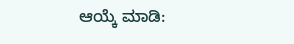ಆಯ್ಕೆ ಮಾಡಿ: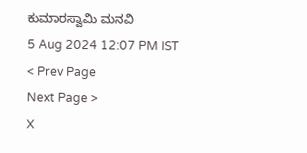ಕುಮಾರಸ್ವಾಮಿ ಮನವಿ
5 Aug 2024 12:07 PM IST
< Prev Page
Next Page >
X